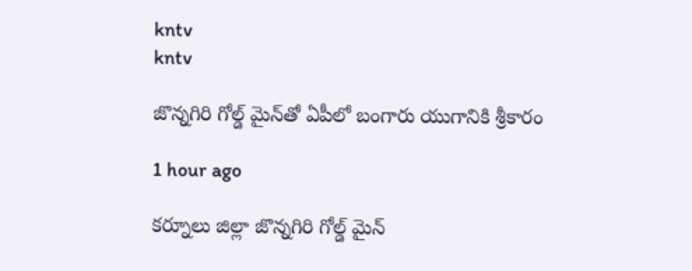kntv
kntv

జొన్నగిరి గోల్డ్ మైన్‌తో ఏపీలో బంగారు యుగానికి శ్రీకారం

1 hour ago

కర్నూలు జిల్లా జొన్నగిరి గోల్డ్ మైన్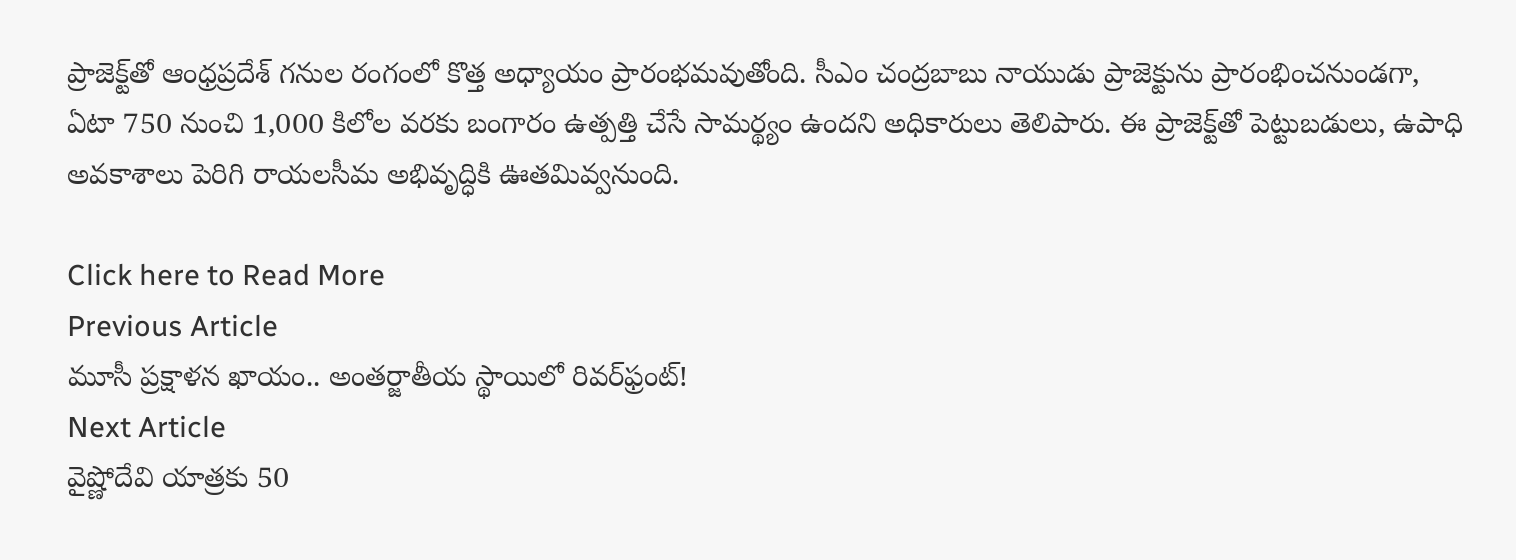ప్రాజెక్ట్‌తో ఆంధ్రప్రదేశ్ గనుల రంగంలో కొత్త అధ్యాయం ప్రారంభమవుతోంది. సీఎం చంద్రబాబు నాయుడు ప్రాజెక్టును ప్రారంభించనుండగా, ఏటా 750 నుంచి 1,000 కిలోల వరకు బంగారం ఉత్పత్తి చేసే సామర్థ్యం ఉందని అధికారులు తెలిపారు. ఈ ప్రాజెక్ట్‌తో పెట్టుబడులు, ఉపాధి అవకాశాలు పెరిగి రాయలసీమ అభివృద్ధికి ఊతమివ్వనుంది.

Click here to Read More
Previous Article
మూసీ ప్రక్షాళన ఖాయం.. అంతర్జాతీయ స్థాయిలో రివర్‌ఫ్రంట్!
Next Article
వైష్ణోదేవి యాత్రకు 50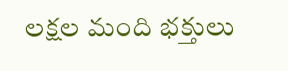లక్షల మంది భక్తులు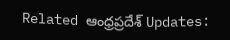Related ఆంధ్రప్రదేశ్ Updates: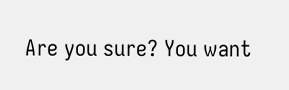Are you sure? You want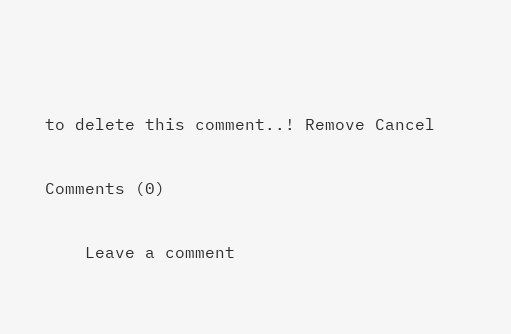to delete this comment..! Remove Cancel

Comments (0)

    Leave a comment